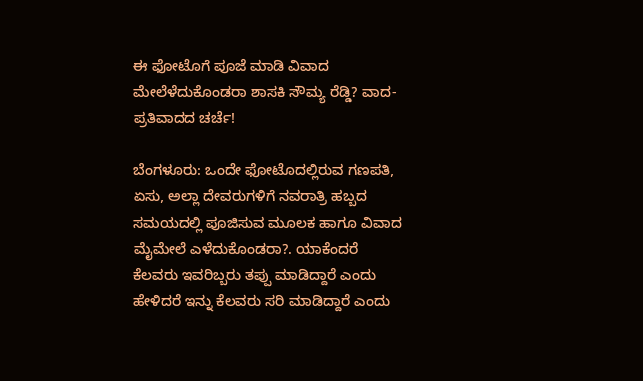ಈ ಫೋಟೊಗೆ ಪೂಜೆ ಮಾಡಿ ವಿವಾದ ಮೇಲೆಳೆದುಕೊಂಡರಾ ಶಾಸಕಿ ಸೌಮ್ಯ ರೆಡ್ಡಿ? ವಾದ-ಪ್ರತಿವಾದದ ಚರ್ಚೆ!

ಬೆಂಗಳೂರು: ಒಂದೇ ಫೋಟೊದಲ್ಲಿರುವ ಗಣಪತಿ, ಏಸು, ಅಲ್ಲಾ ದೇವರುಗಳಿಗೆ ನವರಾತ್ರಿ ಹಬ್ಬದ ಸಮಯದಲ್ಲಿ ಪೂಜಿಸುವ ಮೂಲಕ ಹಾಗೂ ವಿವಾದ ಮೈಮೇಲೆ ಎಳೆದುಕೊಂಡರಾ?. ಯಾಕೆಂದರೆ ಕೆಲವರು ಇವರಿಬ್ಬರು ತಪ್ಪು ಮಾಡಿದ್ದಾರೆ ಎಂದು ಹೇಳಿದರೆ ಇನ್ನು ಕೆಲವರು ಸರಿ ಮಾಡಿದ್ದಾರೆ ಎಂದು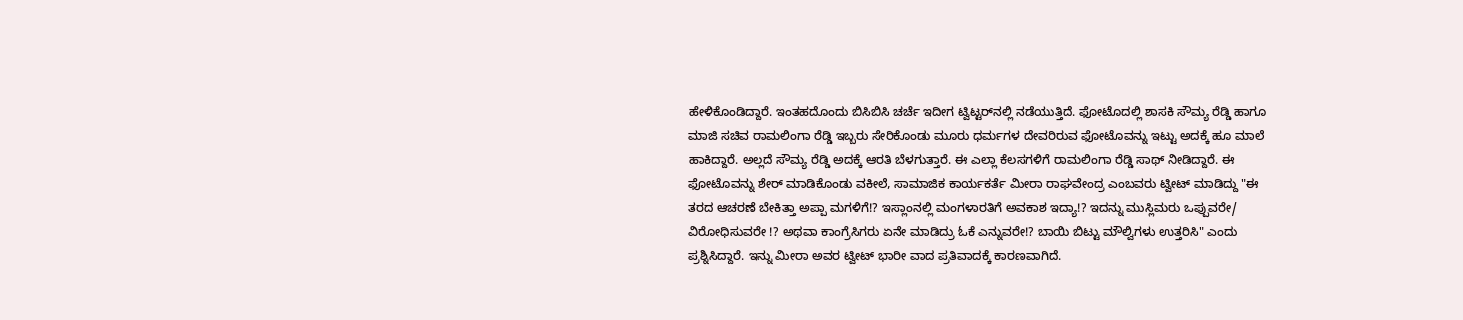ಹೇಳಿಕೊಂಡಿದ್ದಾರೆ. ಇಂತಹದೊಂದು ಬಿಸಿಬಿಸಿ ಚರ್ಚೆ ಇದೀಗ ಟ್ವಿಟ್ಟರ್‌ನಲ್ಲಿ ನಡೆಯುತ್ತಿದೆ. ಫೋಟೊದಲ್ಲಿ ಶಾಸಕಿ ಸೌಮ್ಯ ರೆಡ್ಡಿ ಹಾಗೂ ಮಾಜಿ ಸಚಿವ ರಾಮಲಿಂಗಾ ರೆಡ್ಡಿ ಇಬ್ಬರು ಸೇರಿಕೊಂಡು ಮೂರು ಧರ್ಮಗಳ ದೇವರಿರುವ ಫೋಟೊವನ್ನು ಇಟ್ಟು ಅದಕ್ಕೆ ಹೂ ಮಾಲೆ ಹಾಕಿದ್ದಾರೆ. ಅಲ್ಲದೆ ಸೌಮ್ಯ ರೆಡ್ಡಿ ಅದಕ್ಕೆ ಆರತಿ ಬೆಳಗುತ್ತಾರೆ. ಈ ಎಲ್ಲಾ ಕೆಲಸಗಳಿಗೆ ರಾಮಲಿಂಗಾ ರೆಡ್ಡಿ ಸಾಥ್‌ ನೀಡಿದ್ದಾರೆ. ಈ ಫೋಟೊವನ್ನು ಶೇರ್‌ ಮಾಡಿಕೊಂಡು ವಕೀಲೆ, ಸಾಮಾಜಿಕ ಕಾರ್ಯಕರ್ತೆ ಮೀರಾ ರಾಘವೇಂದ್ರ ಎಂಬವರು ಟ್ವೀಟ್‌ ಮಾಡಿದ್ದು "ಈ ತರದ ಆಚರಣೆ ಬೇಕಿತ್ತಾ ಅಪ್ಪಾ ಮಗಳಿಗೆ!? ಇಸ್ಲಾಂನಲ್ಲಿ ಮಂಗಳಾರತಿಗೆ ಅವಕಾಶ ಇದ್ಯಾ!? ಇದನ್ನು ಮುಸ್ಲಿಮರು ಒಪ್ಪುವರೇ/ ವಿರೋಧಿಸುವರೇ !? ಅಥವಾ ಕಾಂಗ್ರೆಸಿಗರು ಏನೇ ಮಾಡಿದ್ರು ಓಕೆ ಎನ್ನುವರೇ!? ಬಾಯಿ ಬಿಟ್ಟು ಮೌಲ್ವಿಗಳು ಉತ್ತರಿಸಿ" ಎಂದು ಪ್ರಶ್ನಿಸಿದ್ದಾರೆ. ಇನ್ನು ಮೀರಾ ಅವರ ಟ್ವೀಟ್‌ ಭಾರೀ ವಾದ ಪ್ರತಿವಾದಕ್ಕೆ ಕಾರಣವಾಗಿದೆ.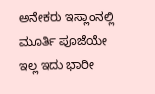ಅನೇಕರು ಇಸ್ಲಾಂನಲ್ಲಿ ಮೂರ್ತಿ ಪೂಜೆಯೇ ಇಲ್ಲ ಇದು ಭಾರೀ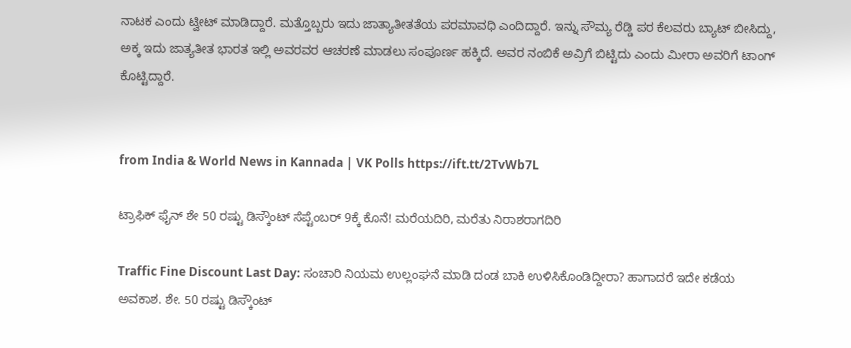ನಾಟಕ ಎಂದು ಟ್ವೀಟ್‌ ಮಾಡಿದ್ದಾರೆ. ಮತ್ತೊಬ್ಬರು ಇದು ಜಾತ್ಯಾತೀತತೆಯ ಪರಮಾವಧಿ ಎಂದಿದ್ದಾರೆ. ಇನ್ನು ಸೌಮ್ಯ ರೆಡ್ಡಿ ಪರ ಕೆಲವರು ಬ್ಯಾಟ್‌ ಬೀಸಿದ್ದು, ಅಕ್ಕ ಇದು ಜಾತ್ಯತೀತ ಭಾರತ ಇಲ್ಲಿ ಅವರವರ ಆಚರಣೆ ಮಾಡಲು ಸಂಪೂರ್ಣ ಹಕ್ಕಿದೆ. ಅವರ ನಂಬಿಕೆ ಅವ್ರಿಗೆ ಬಿಟ್ಟಿದು ಎಂದು ಮೀರಾ ಅವರಿಗೆ ಟಾಂಗ್‌ ಕೊಟ್ಟಿದ್ದಾರೆ.


from India & World News in Kannada | VK Polls https://ift.tt/2TvWb7L

ಟ್ರಾಫಿಕ್‌ ಫೈನ್‌ ಶೇ 50 ರಷ್ಟು ಡಿಸ್ಕೌಂಟ್‌ ಸೆಪ್ಟೆಂಬರ್‌ 9ಕ್ಕೆ ಕೊನೆ! ಮರೆಯದಿರಿ, ಮರೆತು ನಿರಾಶರಾಗದಿರಿ

Traffic Fine Discount Last Day: ಸಂಚಾರಿ ನಿಯಮ ಉಲ್ಲಂಘನೆ ಮಾಡಿ ದಂಡ ಬಾಕಿ ಉಳಿಸಿಕೊಂಡಿದ್ದೀರಾ? ಹಾಗಾದರೆ ಇದೇ ಕಡೆಯ ಅವಕಾಶ. ಶೇ. 50 ರಷ್ಟು ಡಿಸ್ಕೌಂಟ್‌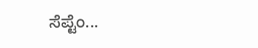ಸೆಪ್ಟೆಂ...